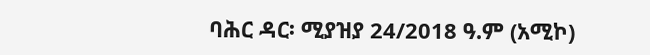ባሕር ዳር፡ ሚያዝያ 24/2018 ዓ.ም (አሚኮ)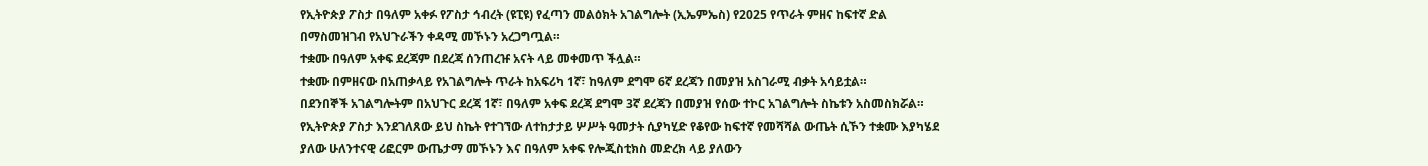የኢትዮጵያ ፖስታ በዓለም አቀፉ የፖስታ ኅብረት (ዩፒዩ) የፈጣን መልዕክት አገልግሎት (ኢኤምኤስ) የ2025 የጥራት ምዘና ከፍተኛ ድል በማስመዝገብ የአህጉራችን ቀዳሚ መኾኑን አረጋግጧል።
ተቋሙ በዓለም አቀፍ ደረጃም በደረጃ ሰንጠረዡ አናት ላይ መቀመጥ ችሏል።
ተቋሙ በምዘናው በአጠቃላይ የአገልግሎት ጥራት ከአፍሪካ 1ኛ፣ ከዓለም ደግሞ 6ኛ ደረጃን በመያዝ አስገራሚ ብቃት አሳይቷል።
በደንበኞች አገልግሎትም በአህጉር ደረጃ 1ኛ፣ በዓለም አቀፍ ደረጃ ደግሞ 3ኛ ደረጃን በመያዝ የሰው ተኮር አገልግሎት ስኬቱን አስመስክሯል።
የኢትዮጵያ ፖስታ እንደገለጸው ይህ ስኬት የተገኘው ለተከታታይ ሦሥት ዓመታት ሲያካሂድ የቆየው ከፍተኛ የመሻሻል ውጤት ሲኾን ተቋሙ እያካሄደ ያለው ሁለንተናዊ ሪፎርም ውጤታማ መኾኑን እና በዓለም አቀፍ የሎጂስቲክስ መድረክ ላይ ያለውን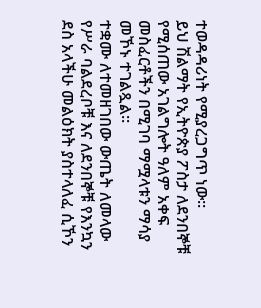ተወዳዳሪነት የሚያረጋግጥ ነው።
ይህ ሽልማት የኢትዮጵያ ፖስታ ለደንበኞቹ የሚሰጠው አገልግሎት ዓለም አቀፍ መስፈርቶችን በሚገባ ማሟላቱን ማሳያ መኾኑ ተገልጿል።
ተቋሙ ለተመዘገበው ውጤት ለመላው የሥራ ባልደረቦቹ እና ለደንበኞቹ የእንኳን ደስ አላችሁ መልዕክት ያስተላለፈ ሲኾን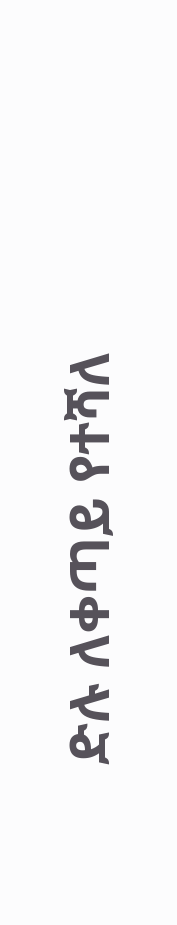ድሉ ለቀጣይ የተሻለ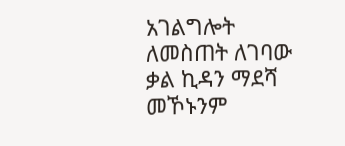አገልግሎት ለመስጠት ለገባው ቃል ኪዳን ማደሻ መኾኑንም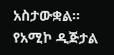አስታውቋል።
የአሚኮ ዲጅታል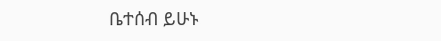ቤተሰብ ይሁኑ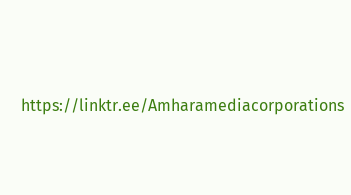https://linktr.ee/Amharamediacorporations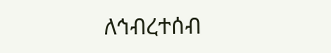ለኅብረተሰብ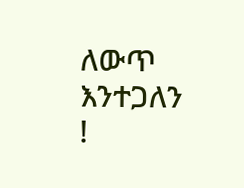ለውጥ እንተጋለን !